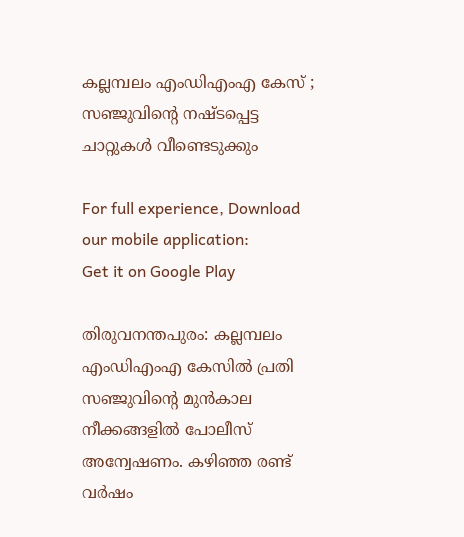കല്ലമ്പലം എംഡിഎംഎ കേസ് ; സഞ്ജുവിന്റെ നഷ്ടപ്പെട്ട ചാറ്റുകൾ വീണ്ടെടുക്കും

For full experience, Download our mobile application:
Get it on Google Play

തിരുവനന്തപുരം: കല്ലമ്പലം എംഡിഎംഎ കേസിൽ പ്രതി സഞ്ജുവിൻ്റെ മുൻകാല നീക്കങ്ങളിൽ പോലീസ് അന്വേഷണം. കഴിഞ്ഞ രണ്ട് വർഷം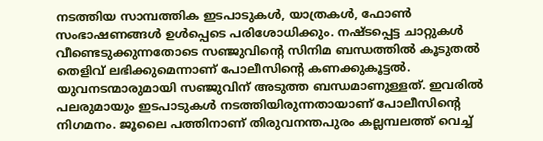നടത്തിയ സാമ്പത്തിക ഇടപാടുകൾ, യാത്രകൾ, ഫോൺ സംഭാഷണങ്ങൾ ഉൾപ്പെടെ പരിശോധിക്കും. നഷ്ടപ്പെട്ട ചാറ്റുകൾ വീണ്ടെടുക്കുന്നതോടെ സഞ്ജുവിന്റെ സിനിമ ബന്ധത്തിൽ കൂടുതൽ തെളിവ് ലഭിക്കുമെന്നാണ് പോലീസിൻ്റെ കണക്കുകൂട്ടൽ. യുവനടന്മാരുമായി സഞ്ജുവിന് അടുത്ത ബന്ധമാണുള്ളത്. ഇവരിൽ പലരുമായും ഇടപാടുകൾ നടത്തിയിരുന്നതായാണ് പോലീസിന്റെ നിഗമനം. ജൂലൈ പത്തിനാണ് തിരുവനന്തപുരം കല്ലമ്പലത്ത് വെച്ച്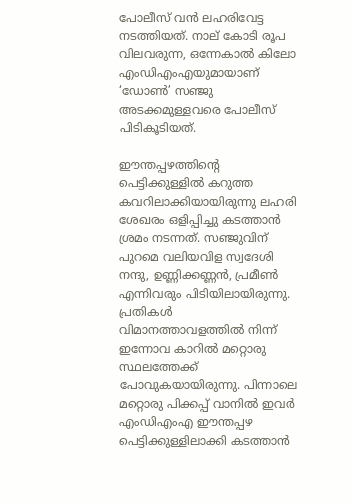പോലീസ് വൻ ലഹരിവേട്ട നടത്തിയത്. നാല് കോടി രൂപ വിലവരുന്ന, ഒന്നേകാൽ കിലോ എംഡിഎംഎയുമായാണ് ‘ഡോൺ’ സഞ്ജു അടക്കമുള്ളവരെ പോലീസ് പിടികൂടിയത്.

ഈന്തപ്പഴത്തിന്റെ പെട്ടിക്കുള്ളിൽ കറുത്ത കവറിലാക്കിയായിരുന്നു ലഹരി ശേഖരം ഒളിപ്പിച്ചു കടത്താൻ ശ്രമം നടന്നത്. സഞ്ജുവിന് പുറമെ വലിയവിള സ്വദേശി നന്ദു, ഉണ്ണിക്കണ്ണൻ, പ്രമീൺ എന്നിവരും പിടിയിലായിരുന്നു. പ്രതികൾ വിമാനത്താവളത്തിൽ നിന്ന് ഇന്നോവ കാറിൽ മറ്റൊരു സ്ഥലത്തേക്ക് പോവുകയായിരുന്നു. പിന്നാലെ മറ്റൊരു പിക്കപ്പ് വാനിൽ ഇവർ എംഡിഎംഎ ഈന്തപ്പഴ പെട്ടിക്കുള്ളിലാക്കി കടത്താൻ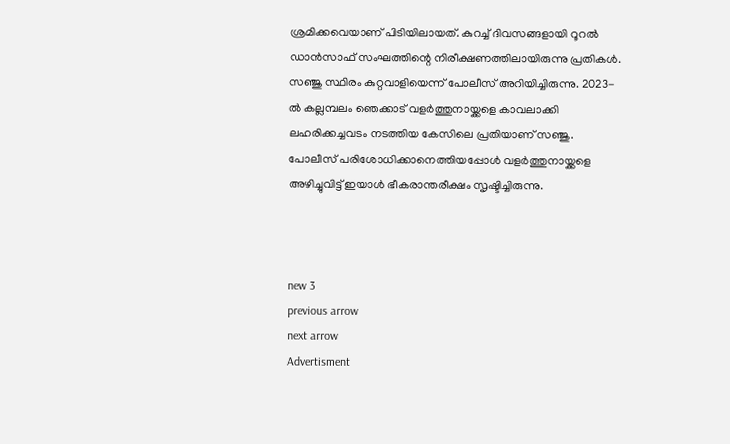ശ്രമിക്കവെയാണ് പിടിയിലായത്. കുറച്ച് ദിവസങ്ങളായി റൂറൽ ഡാൻസാഫ് സംഘത്തിന്റെ നിരീക്ഷണത്തിലായിരുന്നു പ്രതികൾ. സഞ്ജു സ്ഥിരം കുറ്റവാളിയെന്ന് പോലീസ് അറിയിച്ചിരുന്നു. 2023-ൽ കല്ലമ്പലം ഞെക്കാട് വളർത്തുനായ്ക്കളെ കാവലാക്കി ലഹരിക്കച്ചവടം നടത്തിയ കേസിലെ പ്രതിയാണ് സഞ്ജു. പോലീസ് പരിശോധിക്കാനെത്തിയപ്പോൾ വളർത്തുനായ്ക്കളെ അഴിച്ചുവിട്ട് ഇയാൾ ഭീകരാന്തരീക്ഷം സൃഷ്ടിച്ചിരുന്നു.



new 3
previous arrow
next arrow
Advertisment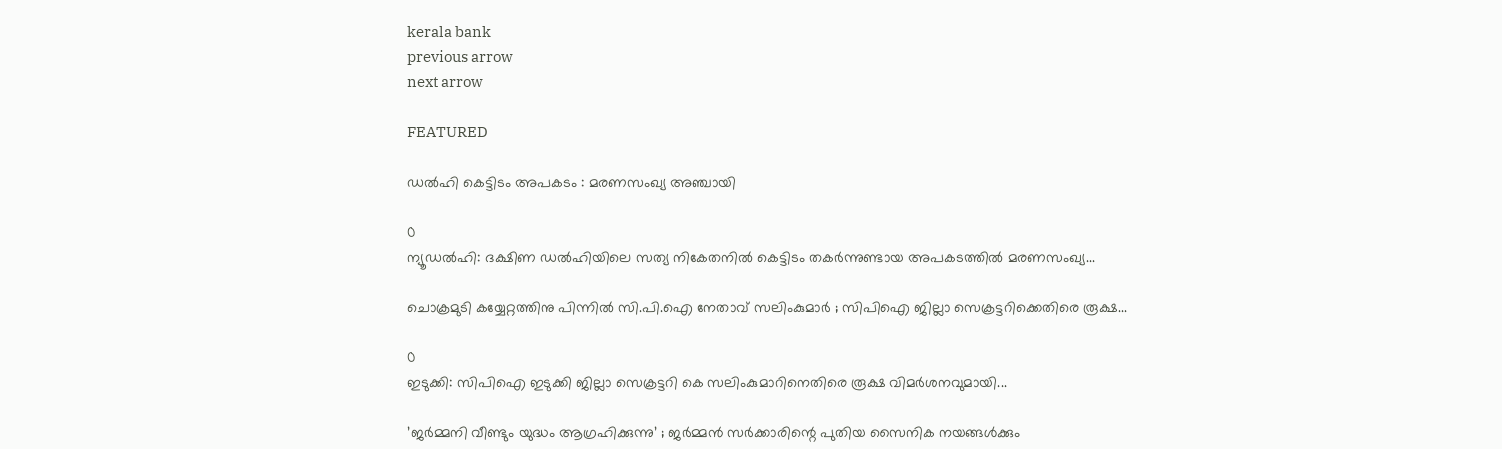kerala bank
previous arrow
next arrow

FEATURED

ഡല്‍ഹി കെട്ടിടം അപകടം : മരണസംഖ്യ അഞ്ചായി

0
ന്യൂഡല്‍ഹി: ദക്ഷിണ ഡല്‍ഹിയിലെ സത്യ നികേതനില്‍ കെട്ടിടം തകര്‍ന്നുണ്ടായ അപകടത്തില്‍ മരണസംഖ്യ...

ചൊക്രമുടി കയ്യേറ്റത്തിനു പിന്നിൽ സി.പി.ഐ നേതാവ് സലിംകുമാർ ; സിപിഐ ജില്ലാ സെക്രട്ടറിക്കെതിരെ രൂക്ഷ...

0
ഇടുക്കി: സിപിഐ ഇടുക്കി ജില്ലാ സെക്രട്ടറി കെ സലിംകുമാറിനെതിരെ രൂക്ഷ വിമര്‍ശനവുമായി...

’ജർമ്മനി വീണ്ടും യുദ്ധം ആഗ്രഹിക്കുന്നു’ ; ജർമ്മൻ സർക്കാരിന്റെ പുതിയ സൈനിക നയങ്ങൾക്കും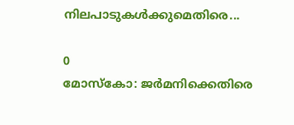നിലപാടുകൾക്കുമെതിരെ...

0
മോസ്കോ: ജർമനിക്കെതിരെ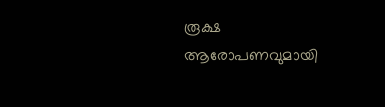രൂക്ഷ ആരോപണവുമായി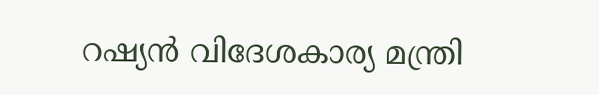റഷ്യൻ വിദേശകാര്യ മന്ത്രി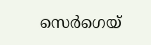സെർഗെയ്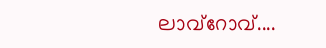ലാവ്റോവ്....